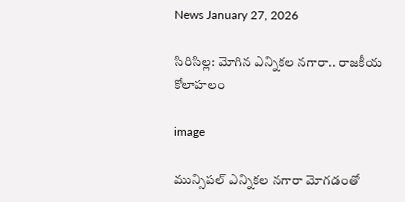News January 27, 2026

సిరిసిల్ల: మోగిన ఎన్నికల నగారా.. రాజకీయ కోలాహలం

image

మున్సిపల్ ఎన్నికల నగారా మోగడంతో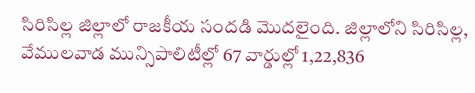సిరిసిల్ల జిల్లాలో రాజకీయ సందడి మొదలైంది. జిల్లాలోని సిరిసిల్ల, వేములవాడ మున్సిపాలిటీల్లో 67 వార్డుల్లో 1,22,836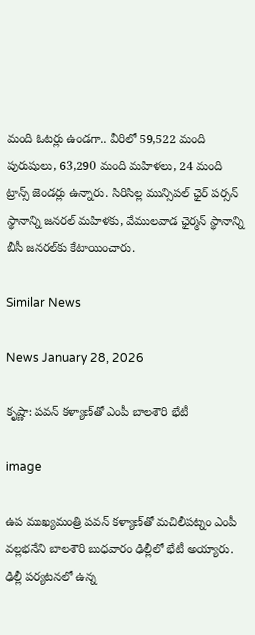మంది ఓటర్లు ఉండగా.. వీరిలో 59,522 మంది పురుషులు, 63,290 మంది మహిళలు, 24 మంది ట్రాన్స్ జెండర్లు ఉన్నారు. సిరిసిల్ల మున్సిపల్ ఛైర్ పర్సన్ స్థానాన్ని జనరల్ మహిళకు, వేములవాడ ఛైర్మన్ స్థానాన్ని బీసీ జనరల్‌కు కేటాయించారు.

Similar News

News January 28, 2026

కృష్ణా: పవన్ కళ్యాణ్‌తో ఎంపీ బాలశౌరి భేటీ

image

ఉప ముఖ్యమంత్రి పవన్ కళ్యాణ్‌తో మచిలీపట్నం ఎంపీ వల్లభనేని బాలశౌరి బుధవారం ఢిల్లీలో భేటీ అయ్యారు. ఢిల్లీ పర్యటనలో ఉన్న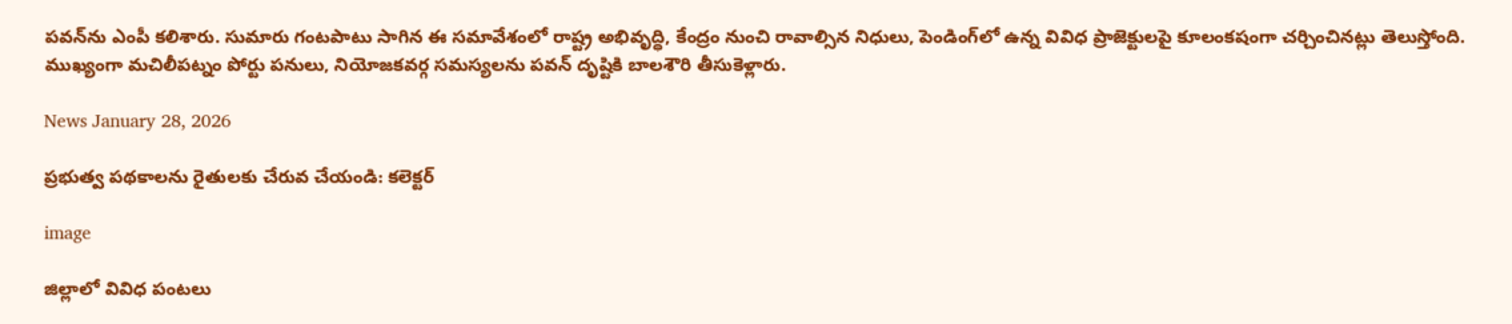పవన్‌ను ఎంపీ కలిశారు. సుమారు గంటపాటు సాగిన ఈ సమావేశంలో రాష్ట్ర అభివృద్ధి, కేంద్రం నుంచి రావాల్సిన నిధులు, పెండింగ్‌లో ఉన్న వివిధ ప్రాజెక్టులపై కూలంకషంగా చర్చించినట్లు తెలుస్తోంది. ముఖ్యంగా మచిలీపట్నం పోర్టు పనులు, నియోజకవర్గ సమస్యలను పవన్ దృష్టికి బాలశౌరి తీసుకెళ్లారు.

News January 28, 2026

ప్రభుత్వ పథకాలను రైతులకు చేరువ చేయండి: కలెక్టర్

image

జిల్లాలో వివిధ పంటలు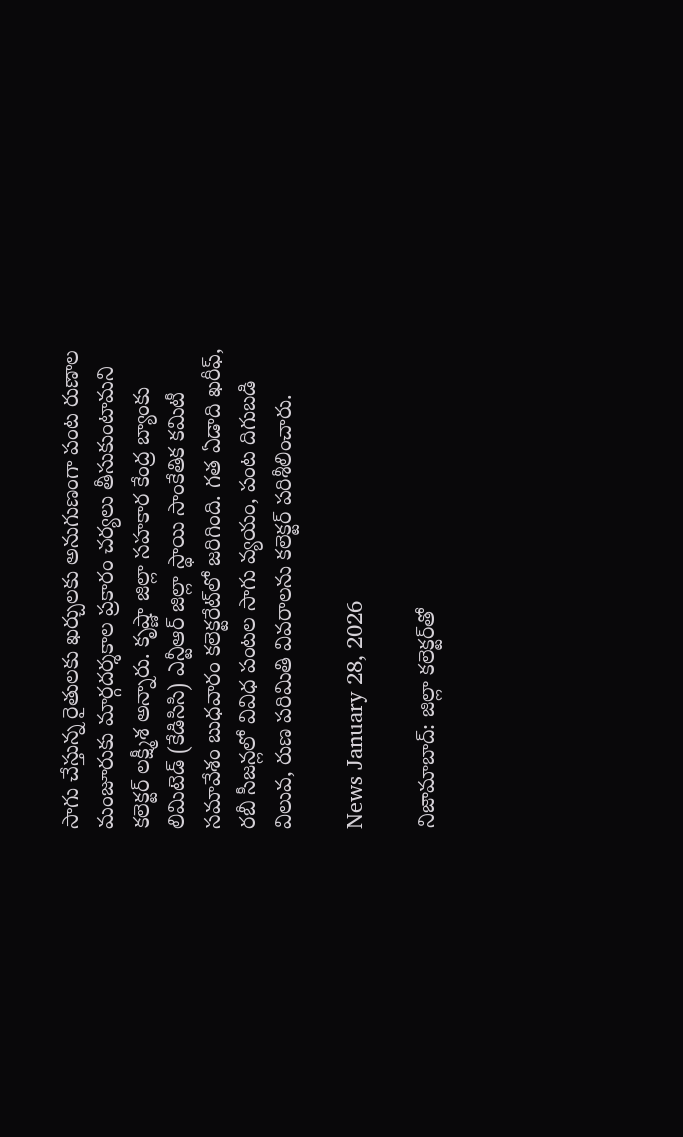సాగు చేస్తున్న రైతులకు ఖర్చులకు అనుగుణంగా పంట రుణాల మంజూరుకు మార్గదర్శకాల ప్రకారం చర్యలు తీసుకుంటామని కలెక్టర్ లక్ష్మీశ అన్నారు. కృష్ణా జిల్లా సహకార కేంద్ర బ్యాంకు లిమిటెడ్ (కేడిసిసి) ఎన్టీఆర్ జిల్లా స్థాయి సాంకేతిక కమిటీ సమావేశం బుధవారం కలెక్టరేట్‌లో జరిగింది. గత ఏడాది ఖరీఫ్, రబీ సీజన్లలో వివిధ పంటల సాగు వ్యయం, పంట దిగుబడి విలువ, రుణ పరిమితి వివరాలను కలెక్టర్ పరిశీలించారు.

News January 28, 2026

నిజామాబాద్: జిల్లా కలెక్టర్‌తో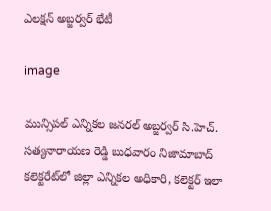ఎలక్షన్ అబ్జర్వర్ భేటీ

image

మున్సిపల్ ఎన్నికల జనరల్ అబ్జర్వర్ సి.హెచ్. సత్యనారాయణ రెడ్డి బుధవారం నిజామాబాద్ కలెక్టరేట్‌లో జిల్లా ఎన్నికల అధికారి, కలెక్టర్ ఇలా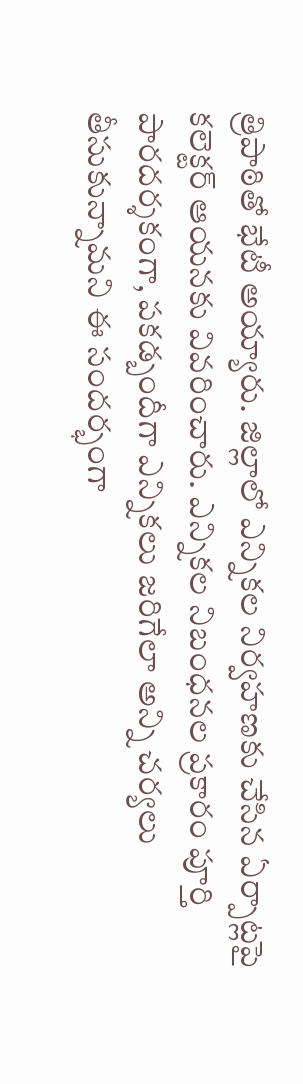త్రిపాఠితో భేటీ అయ్యారు. జిల్లాలో ఎన్నికల నిర్వహణకు చేసిన ఏర్పాట్లపై కలెక్టర్ ఆయనకు వివరించారు. ఎన్నికల నిబంధనల ప్రకారం పూర్తి పారదర్శకంగా, పకడ్బందీగా ఎన్నికలు జరిగేలా అన్ని చర్యలు తీసుకున్నామని ఈ సందర్భంగా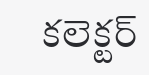కలెక్టర్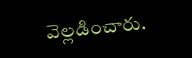వెల్లడించారు.